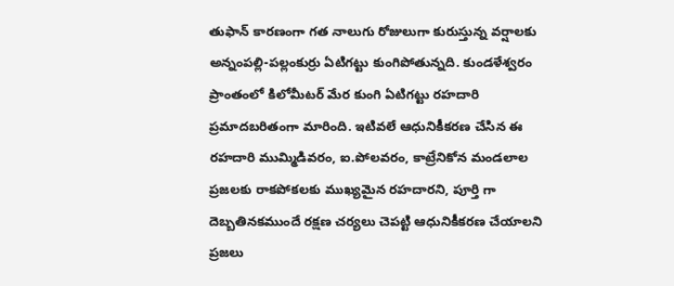తుఫాన్ కారణంగా గత నాలుగు రోజులుగా కురుస్తున్న వర్షాలకు అన్నంపల్లి-పల్లంకుర్రు ఏటిగట్టు కుంగిపోతున్నది. కుండళేశ్వరం ప్రాంతంలో కిలోమీటర్ మేర కుంగి ఏటిగట్టు రహదారి ప్రమాదబరితంగా మారింది. ఇటివలే ఆధునికీకరణ చేసిన ఈ రహదారి ముమ్మిడివరం, ఐ.పోలవరం, కాట్రేనికోన మండలాల ప్రజలకు రాకపోకలకు ముఖ్యమైన రహదారని, పూర్తి గా దెబ్బతినకముందే రక్షణ చర్యలు చెపట్టి ఆధునికీకరణ చేయాలని ప్రజలు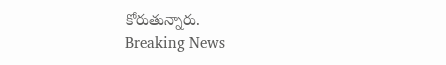కోరుతున్నారు.
Breaking News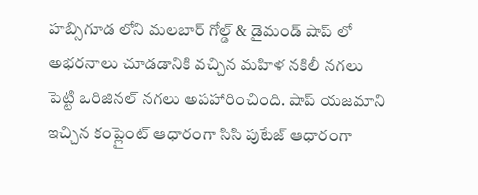హబ్సిగూడ లోని మలబార్ గోల్డ్ & డైమండ్ షాప్ లో అభరనాలు చూడడానికి వచ్చిన మహిళ నకిలీ నగలు పెట్టి ఒరిజినల్ నగలు అపహారించింది. షాప్ యజమాని ఇచ్చిన కంప్లైంట్ ఆధారంగా సిసి పుటేజ్ ఆధారంగా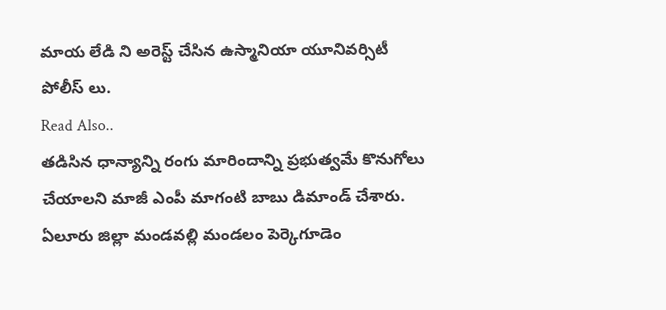మాయ లేడి ని అరెస్ట్ చేసిన ఉస్మానియా యూనివర్సిటీ పోలీస్ లు.
Read Also..
తడిసిన ధాన్యాన్ని రంగు మారిందాన్ని ప్రభుత్వమే కొనుగోలు చేయాలని మాజీ ఎంపీ మాగంటి బాబు డిమాండ్ చేశారు. ఏలూరు జిల్లా మండవల్లి మండలం పెర్కెగూడెం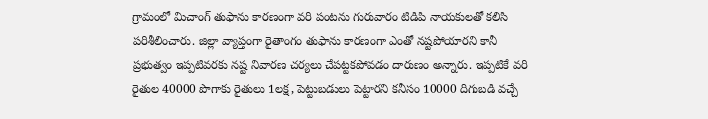గ్రామంలో మిచాంగ్ తుఫాను కారణంగా వరి పంటను గురువారం టిడిపి నాయకులతో కలిసి పరిశీలించారు. జిల్లా వ్యాప్తంగా రైతాంగం తుఫాను కారణంగా ఎంతో నష్టపోయారని కానీ ప్రభుత్వం ఇప్పటివరకు నష్ట నివారణ చర్యలు చేపట్టకపోవడం దారుణం అన్నారు. ఇప్పటికే వరి రైతుల 40000 పొగాకు రైతులు 1లక్ష, పెట్టుబడులు పెట్టారని కనీసం 10000 దిగుబడి వచ్చే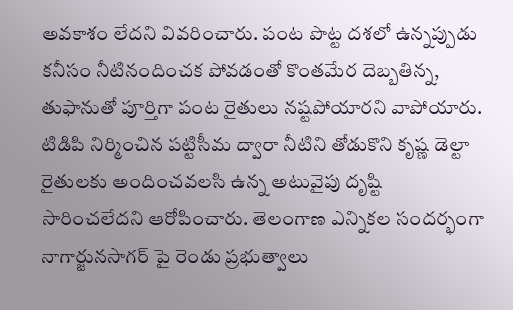అవకాశం లేదని వివరించారు. పంట పొట్ట దశలో ఉన్నప్పుడు కనీసం నీటినందించక పోవడంతో కొంతమేర దెబ్బతిన్న, తుఫానుతో పూర్తిగా పంట రైతులు నష్టపోయారని వాపోయారు. టిడిపి నిర్మించిన పట్టిసీమ ద్వారా నీటిని తోడుకొని కృష్ణ డెల్టా రైతులకు అందించవలసి ఉన్న అటువైపు దృష్టి సారించలేదని ఆరోపించారు. తెలంగాణ ఎన్నికల సందర్భంగా నాగార్జునసాగర్ పై రెండు ప్రభుత్వాలు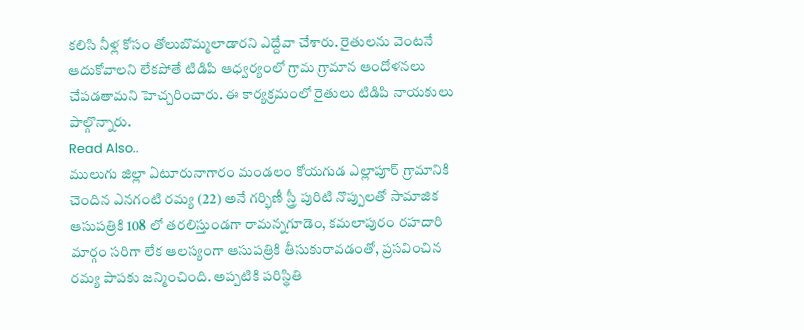కలిసి నీళ్ల కోసం తోలుబొమ్మలాడారని ఎద్దేవా చేశారు. రైతులను వెంటనే ఆదుకోవాలని లేకపోతే టిడిపి ఆధ్వర్యంలో గ్రామ గ్రామాన ఆందోళనలు చేపడతామని హెచ్చరించారు. ఈ కార్యక్రమంలో రైతులు టిడిపి నాయకులు పాల్గొన్నారు.
Read Also..
ములుగు జిల్లా ఏటూరునాగారం మండలం కోయగుడ ఎల్లాపూర్ గ్రామానికి చెందిన ఎనగంటి రమ్య (22) అనే గర్భిణీ స్త్రీ పురిటి నొప్పులతో సామాజిక ఆసుపత్రికి 108 లో తరలిస్తుండగా రామన్నగూడెం, కమలాపురం రహదారి మార్గం సరిగా లేక ఆలస్యంగా ఆసుపత్రికి తీసుకురావడంతో, ప్రసవించిన రమ్య పాపకు జన్మించింది. అప్పటికి పరిస్థితి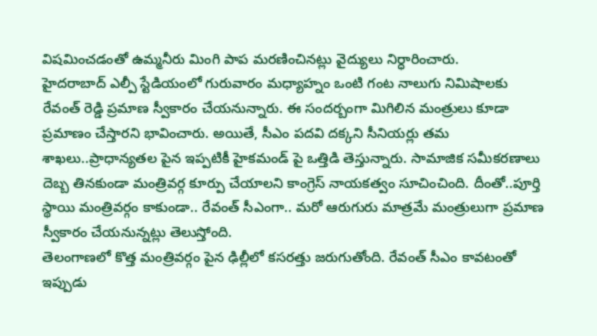విషమించడంతో ఉమ్మనీరు మింగి పాప మరణించినట్లు వైద్యులు నిర్ధారించారు.
హైదరాబాద్ ఎల్పీ స్టేడియంలో గురువారం మధ్యాహ్నం ఒంటి గంట నాలుగు నిమిషాలకు రేవంత్ రెడ్డి ప్రమాణ స్వీకారం చేయనున్నారు. ఈ సందర్బంగా మిగిలిన మంత్రులు కూడా ప్రమాణం చేస్తారని భావించారు. అయితే, సీఎం పదవి దక్కని సీనియర్లు తమ శాఖలు..ప్రాధాన్యతల పైన ఇప్పటికీ హైకమండ్ పై ఒత్తిడి తెస్తున్నారు. సామాజిక సమీకరణాలు దెబ్బ తినకుండా మంత్రివర్గ కూర్పు చేయాలని కాంగ్రెస్ నాయకత్వం సూచించింది. దీంతో..పూర్తి స్థాయి మంత్రివర్గం కాకుండా.. రేవంత్ సీఎంగా.. మరో ఆరుగురు మాత్రమే మంత్రులుగా ప్రమాణ స్వీకారం చేయనున్నట్లు తెలుస్తోంది.
తెలంగాణలో కొత్త మంత్రివర్గం పైన ఢిల్లీలో కసరత్తు జరుగుతోంది. రేవంత్ సీఎం కావటంతో ఇప్పుడు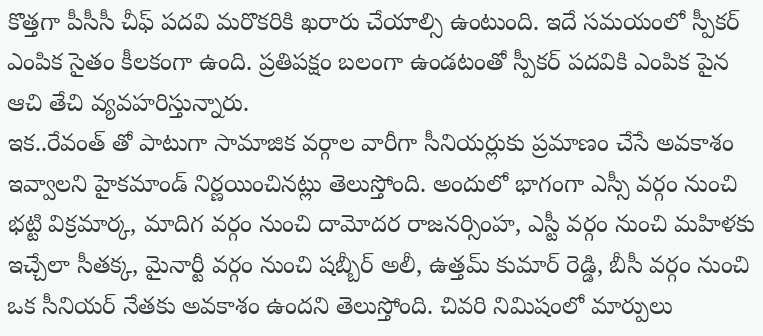కొత్తగా పీసీసీ చీఫ్ పదవి మరొకరికి ఖరారు చేయాల్సి ఉంటుంది. ఇదే సమయంలో స్పీకర్ ఎంపిక సైతం కీలకంగా ఉంది. ప్రతిపక్షం బలంగా ఉండటంతో స్పీకర్ పదవికి ఎంపిక పైన ఆచి తేచి వ్యవహరిస్తున్నారు.
ఇక..రేవంత్ తో పాటుగా సామాజిక వర్గాల వారీగా సీనియర్లుకు ప్రమాణం చేసే అవకాశం ఇవ్వాలని హైకమాండ్ నిర్ణయించినట్లు తెలుస్తోంది. అందులో భాగంగా ఎస్సీ వర్గం నుంచి భట్టి విక్రమార్క, మాదిగ వర్గం నుంచి దామోదర రాజనర్సింహ, ఎస్టీ వర్గం నుంచి మహిళకు ఇచ్చేలా సీతక్క, మైనార్టీ వర్గం నుంచి షబ్బీర్ అలీ, ఉత్తమ్ కుమార్ రెడ్డి, బీసీ వర్గం నుంచి ఒక సీనియర్ నేతకు అవకాశం ఉందని తెలుస్తోంది. చివరి నిమిషంలో మార్పులు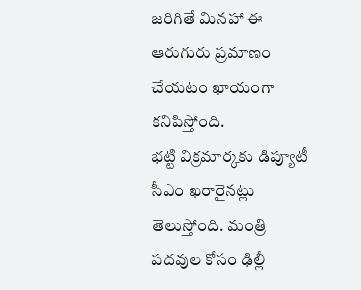జరిగితే మినహా ఈ ఆరుగురు ప్రమాణం చేయటం ఖాయంగా కనిపిస్తోంది.
భట్టి విక్రమార్కకు డిప్యూటీ సీఎం ఖరారైనట్లు తెలుస్తోంది. మంత్రి పదవుల కోసం ఢిల్లీ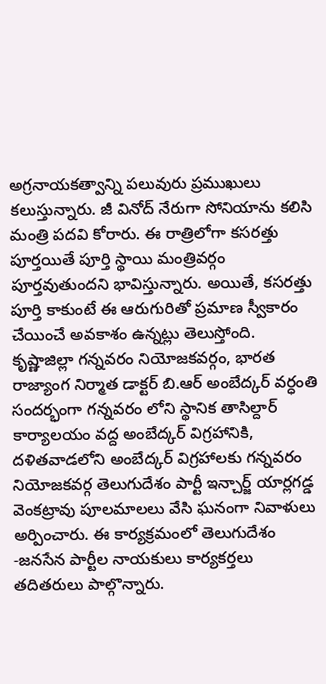అగ్రనాయకత్వాన్ని పలువురు ప్రముఖులు కలుస్తున్నారు. జీ వినోద్ నేరుగా సోనియాను కలిసి మంత్రి పదవి కోరారు. ఈ రాత్రిలోగా కసరత్తు పూర్తయితే పూర్తి స్థాయి మంత్రివర్గం పూర్తవుతుందని భావిస్తున్నారు. అయితే, కసరత్తు పూర్తి కాకుంటే ఈ ఆరుగురితో ప్రమాణ స్వీకారం చేయించే అవకాశం ఉన్నట్లు తెలుస్తోంది.
కృష్ణాజిల్లా గన్నవరం నియోజకవర్గం, భారత రాజ్యాంగ నిర్మాత డాక్టర్ బి.ఆర్ అంబేద్కర్ వర్ధంతి సందర్భంగా గన్నవరం లోని స్థానిక తాసిల్దార్ కార్యాలయం వద్ద అంబేద్కర్ విగ్రహానికి, దళితవాడలోని అంబేద్కర్ విగ్రహాలకు గన్నవరం నియోజకవర్గ తెలుగుదేశం పార్టీ ఇన్చార్జ్ యార్లగడ్డ వెంకట్రావు పూలమాలలు వేసి ఘనంగా నివాళులు అర్పించారు. ఈ కార్యక్రమంలో తెలుగుదేశం -జనసేన పార్టీల నాయకులు కార్యకర్తలు తదితరులు పాల్గొన్నారు.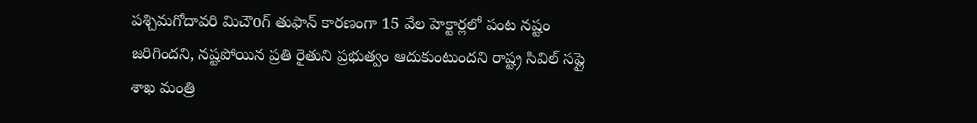పశ్చిమగోదావరి మిచౌoగ్ తుఫాన్ కారణంగా 15 వేల హెక్టార్లలో పంట నష్టం జరిగిందని, నష్టపోయిన ప్రతి రైతుని ప్రభుత్వం ఆదుకుంటుందని రాష్ట్ర సివిల్ సప్లై శాఖ మంత్రి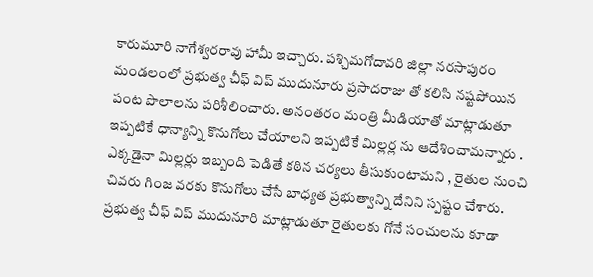కారుమూరి నాగేశ్వరరావు హామీ ఇచ్చారు. పశ్చిమగోదావరి జిల్లా నరసాపురం మండలంలో ప్రభుత్వ చీఫ్ విప్ ముదునూరు ప్రసాదరాజు తో కలిసి నష్టపోయిన పంట పొలాలను పరిశీలించారు. అనంతరం మంత్రి మీడియాతో మాట్లాడుతూ ఇప్పటికే ధాన్యాన్ని కొనుగోలు చేయాలని ఇప్పటికే మిల్లర్ల ను ఆదేశించామన్నారు . ఎక్కడైనా మిల్లర్లు ఇబ్బంది పెడితే కఠిన చర్యలు తీసుకుంటామని , రైతుల నుంచి చివరు గింజ వరకు కొనుగోలు చేసే బాధ్యత ప్రభుత్వాన్ని దేనిని స్పష్టం చేశారు. ప్రభుత్వ చీఫ్ విప్ ముదునూరి మాట్లాడుతూ రైతులకు గోనే సంచులను కూడా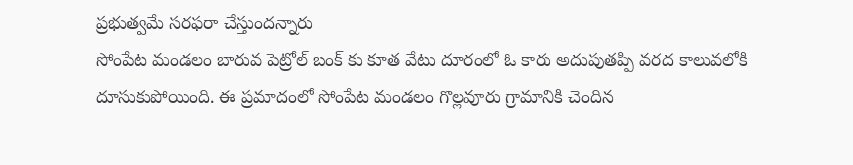ప్రభుత్వమే సరఫరా చేస్తుందన్నారు
సోంపేట మండలం బారువ పెట్రోల్ బంక్ కు కూత వేటు దూరంలో ఓ కారు అదుపుతప్పి వరద కాలువలోకి దూసుకుపోయింది. ఈ ప్రమాదంలో సోంపేట మండలం గొల్లవూరు గ్రామానికి చెందిన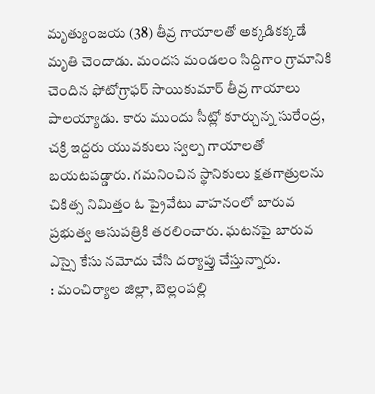మృత్యుంజయ (38) తీవ్ర గాయాలతో అక్కడికక్కడే మృతి చెందాడు. మందస మండలం సిద్దిగాం గ్రామానికి చెందిన ఫోటోగ్రాఫర్ సాయికుమార్ తీవ్ర గాయాలు పాలయ్యాడు. కారు ముందు సీట్లో కూర్చున్న సురేంద్ర, చక్రి ఇద్దరు యువకులు స్వల్ప గాయాలతో బయటపడ్డారు. గమనించిన స్థానికులు క్షతగాత్రులను చికిత్స నిమిత్తం ఓ ప్రైవేటు వాహనంలో బారువ ప్రభుత్వ ఆసుపత్రికి తరలించారు. ఘటనపై బారువ ఎస్సై కేసు నమోదు చేసి దర్యాప్తు చేస్తున్నారు.
: మంచిర్యాల జిల్లా, బెల్లంపల్లి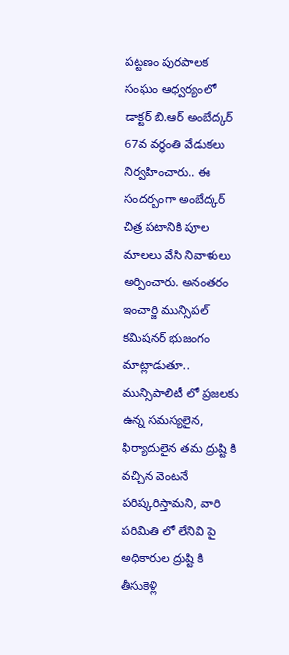పట్టణం పురపాలక సంఘం ఆధ్వర్యంలో డాక్టర్ బి.ఆర్ అంబేద్కర్ 67వ వర్ధంతి వేడుకలు నిర్వహించారు.. ఈ సందర్బంగా అంబేద్కర్ చిత్ర పటానికి పూల మాలలు వేసి నివాళులు అర్పించారు. అనంతరం ఇంచార్జి మున్సిపల్ కమిషనర్ భుజంగం మాట్లాడుతూ.. మున్సిపాలిటీ లో ప్రజలకు ఉన్న సమస్యలైన, ఫిర్యాదులైన తమ ద్రుష్టి కి వచ్చిన వెంటనే పరిష్కరిస్తామని, వారి పరిమితి లో లేనివి పై అధికారుల ద్రుష్టి కి తీసుకెళ్లి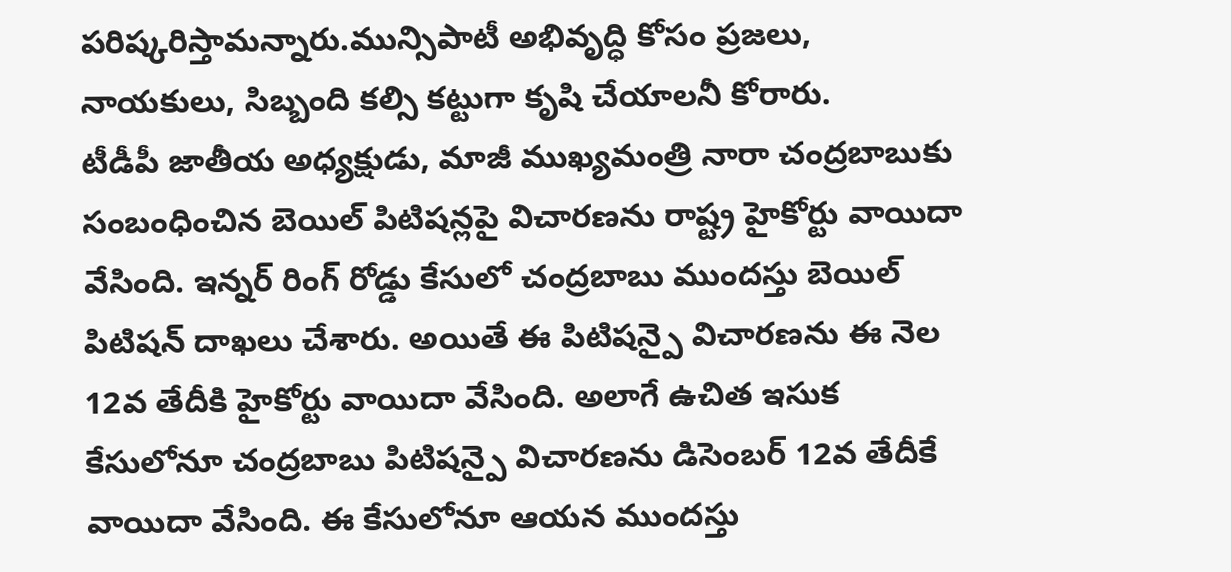పరిష్కరిస్తామన్నారు.మున్సిపాటీ అభివృద్ధి కోసం ప్రజలు, నాయకులు, సిబ్బంది కల్సి కట్టుగా కృషి చేయాలనీ కోరారు.
టీడీపీ జాతీయ అధ్యక్షుడు, మాజీ ముఖ్యమంత్రి నారా చంద్రబాబుకు సంబంధించిన బెయిల్ పిటిషన్లపై విచారణను రాష్ట్ర హైకోర్టు వాయిదా వేసింది. ఇన్నర్ రింగ్ రోడ్డు కేసులో చంద్రబాబు ముందస్తు బెయిల్ పిటిషన్ దాఖలు చేశారు. అయితే ఈ పిటిషన్పై విచారణను ఈ నెల 12వ తేదీకి హైకోర్టు వాయిదా వేసింది. అలాగే ఉచిత ఇసుక కేసులోనూ చంద్రబాబు పిటిషన్పై విచారణను డిసెంబర్ 12వ తేదీకే వాయిదా వేసింది. ఈ కేసులోనూ ఆయన ముందస్తు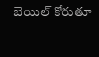బెయిల్ కోరుతూ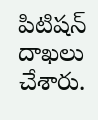పిటిషన్ దాఖలు చేశారు.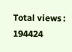Total views : 194424